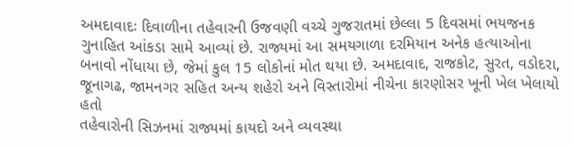અમદાવાદઃ દિવાળીના તહેવારની ઉજવણી વચ્ચે ગુજરાતમાં છેલ્લા 5 દિવસમાં ભયજનક ગુનાહિત આંકડા સામે આવ્યાં છે. રાજ્યમાં આ સમયગાળા દરમિયાન અનેક હત્યાઓના બનાવો નોંધાયા છે, જેમાં કુલ 15 લોકોનાં મોત થયા છે. અમદાવાદ, રાજકોટ, સુરત, વડોદરા, જૂનાગઢ, જામનગર સહિત અન્ય શહેરો અને વિસ્તારોમાં નીચેના કારણોસર ખૂની ખેલ ખેલાયો હતો
તહેવારોની સિઝનમાં રાજ્યમાં કાયદો અને વ્યવસ્થા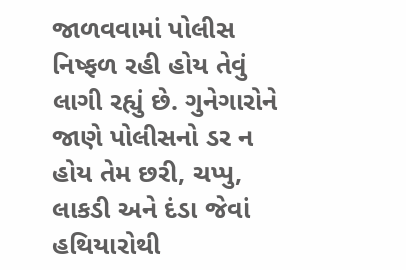જાળવવામાં પોલીસ નિષ્ફળ રહી હોય તેવું લાગી રહ્યું છે. ગુનેગારોને જાણે પોલીસનો ડર ન હોય તેમ છરી, ચપ્પુ, લાકડી અને દંડા જેવાં હથિયારોથી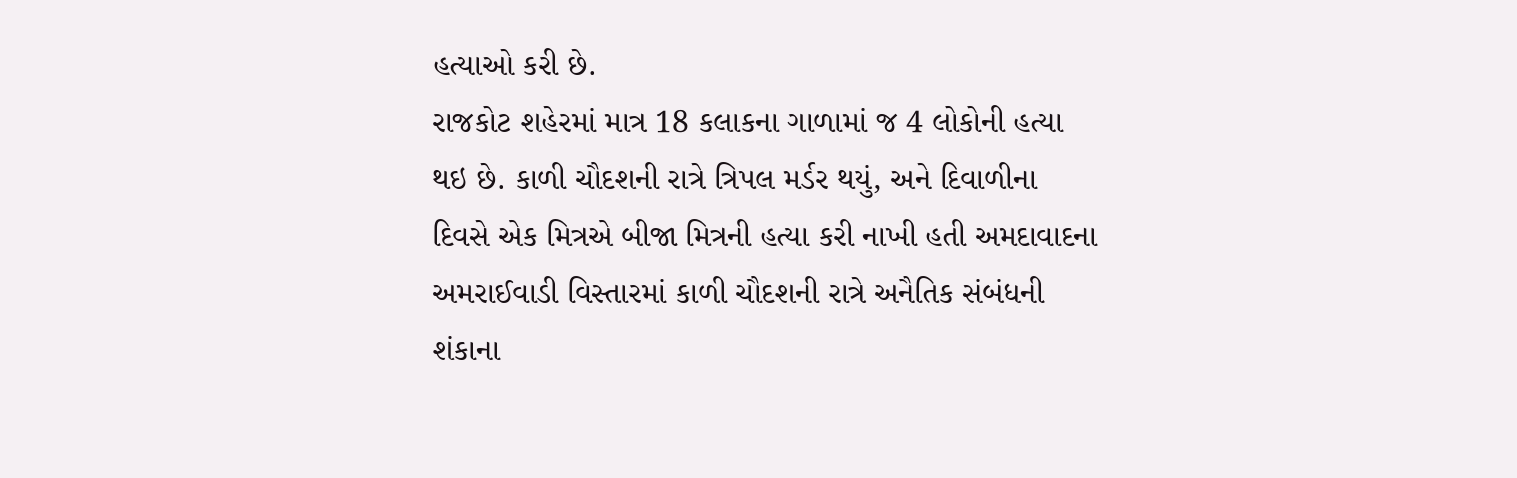હત્યાઓ કરી છે.
રાજકોટ શહેરમાં માત્ર 18 કલાકના ગાળામાં જ 4 લોકોની હત્યા થઇ છે. કાળી ચૌદશની રાત્રે ત્રિપલ મર્ડર થયું, અને દિવાળીના દિવસે એક મિત્રએ બીજા મિત્રની હત્યા કરી નાખી હતી અમદાવાદના અમરાઈવાડી વિસ્તારમાં કાળી ચૌદશની રાત્રે અનૈતિક સંબંધની શંકાના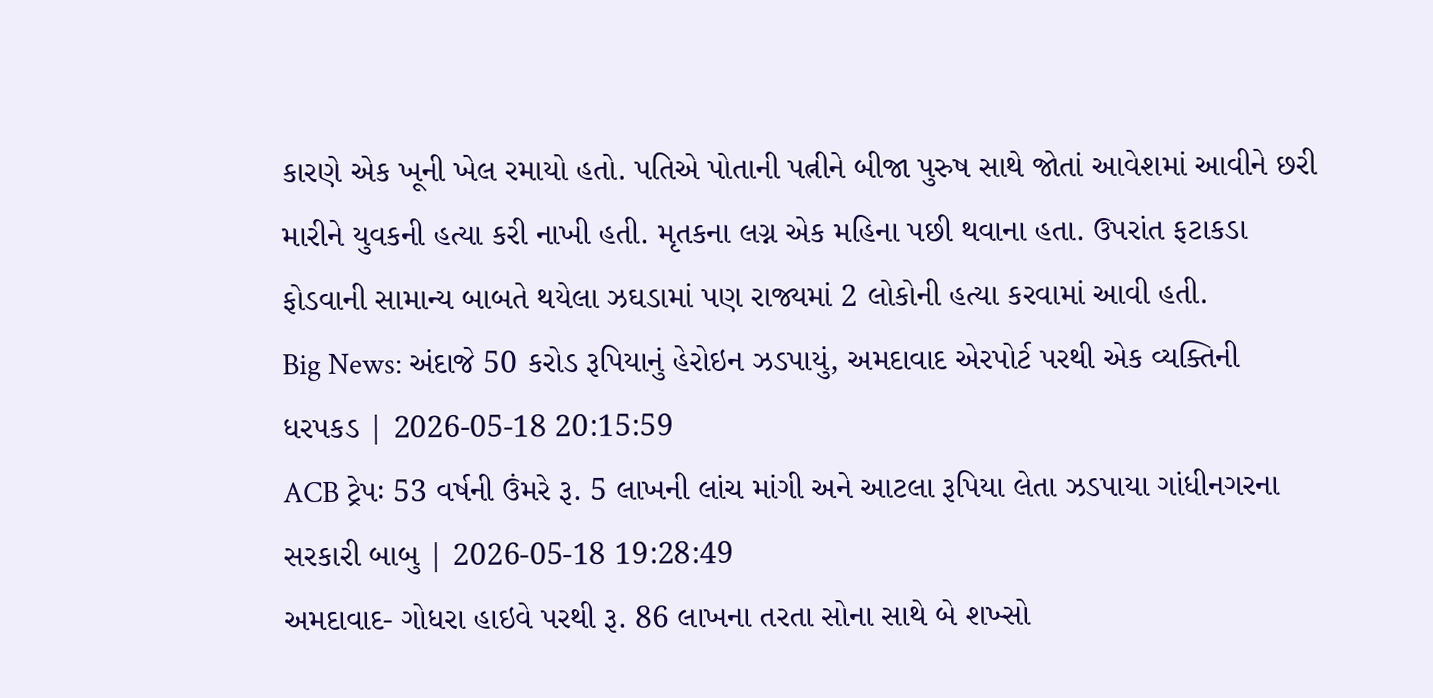કારણે એક ખૂની ખેલ રમાયો હતો. પતિએ પોતાની પત્નીને બીજા પુરુષ સાથે જોતાં આવેશમાં આવીને છરી મારીને યુવકની હત્યા કરી નાખી હતી. મૃતકના લગ્ન એક મહિના પછી થવાના હતા. ઉપરાંત ફટાકડા ફોડવાની સામાન્ય બાબતે થયેલા ઝઘડામાં પણ રાજ્યમાં 2 લોકોની હત્યા કરવામાં આવી હતી.
Big News: અંદાજે 50 કરોડ રૂપિયાનું હેરોઇન ઝડપાયું, અમદાવાદ એરપોર્ટ પરથી એક વ્યક્તિની ધરપકડ | 2026-05-18 20:15:59
ACB ટ્રેપઃ 53 વર્ષની ઉંમરે રૂ. 5 લાખની લાંચ માંગી અને આટલા રૂપિયા લેતા ઝડપાયા ગાંધીનગરના સરકારી બાબુ | 2026-05-18 19:28:49
અમદાવાદ- ગોધરા હાઇવે પરથી રૂ. 86 લાખના તરતા સોના સાથે બે શખ્સો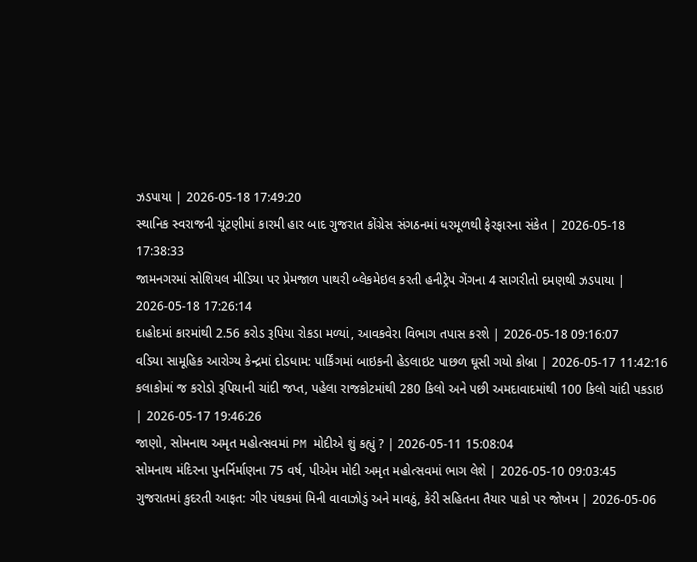ઝડપાયા | 2026-05-18 17:49:20
સ્થાનિક સ્વરાજની ચૂંટણીમાં કારમી હાર બાદ ગુજરાત કોંગ્રેસ સંગઠનમાં ધરમૂળથી ફેરફારના સંકેત | 2026-05-18 17:38:33
જામનગરમાં સોશિયલ મીડિયા પર પ્રેમજાળ પાથરી બ્લેકમેઇલ કરતી હનીટ્રેપ ગેંગના 4 સાગરીતો દમણથી ઝડપાયા | 2026-05-18 17:26:14
દાહોદમાં કારમાંથી 2.56 કરોડ રૂપિયા રોકડા મળ્યાં, આવકવેરા વિભાગ તપાસ કરશે | 2026-05-18 09:16:07
વડિયા સામૂહિક આરોગ્ય કેન્દ્રમાં દોડધામ: પાર્કિંગમાં બાઇકની હેડલાઇટ પાછળ ઘૂસી ગયો કોબ્રા | 2026-05-17 11:42:16
કલાકોમાં જ કરોડો રૂપિયાની ચાંદી જપ્ત, પહેલા રાજકોટમાંથી 280 કિલો અને પછી અમદાવાદમાંથી 100 કિલો ચાંદી પકડાઇ | 2026-05-17 19:46:26
જાણો, સોમનાથ અમૃત મહોત્સવમાં PM મોદીએ શું કહ્યું ? | 2026-05-11 15:08:04
સોમનાથ મંદિરના પુનર્નિર્માણના 75 વર્ષ, પીએમ મોદી અમૃત મહોત્સવમાં ભાગ લેશે | 2026-05-10 09:03:45
ગુજરાતમાં કુદરતી આફત: ગીર પંથકમાં મિની વાવાઝોડું અને માવઠું, કેરી સહિતના તૈયાર પાકો પર જોખમ | 2026-05-06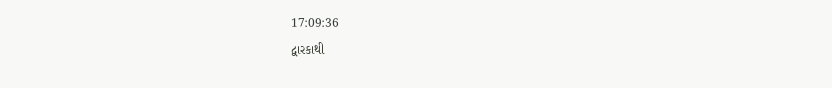17:09:36
દ્વારકાથી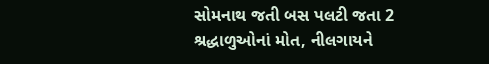સોમનાથ જતી બસ પલટી જતા 2 શ્રદ્ધાળુઓનાં મોત, નીલગાયને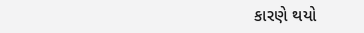કારણે થયો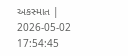અકસ્માત | 2026-05-02 17:54:45